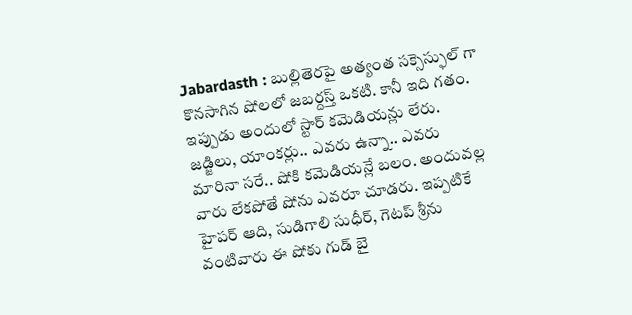Jabardasth : బుల్లితెరపై అత్యంత సక్సెస్ఫుల్ గా కొనసాగిన షోలలో జబర్దస్త్ ఒకటి. కానీ ఇది గతం. ఇప్పుడు అందులో స్టార్ కమెడియన్లు లేరు. జడ్జిలు, యాంకర్లు.. ఎవరు ఉన్నా.. ఎవరు మారినా సరే.. షోకి కమెడియన్లే బలం. అందువల్ల వారు లేకపోతే షోను ఎవరూ చూడరు. ఇప్పటికే హైపర్ ఆది, సుడిగాలి సుధీర్, గెటప్ శ్రీను వంటివారు ఈ షోకు గుడ్ బై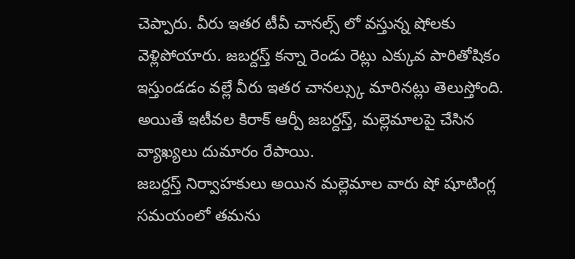చెప్పారు. వీరు ఇతర టీవీ చానల్స్ లో వస్తున్న షోలకు వెళ్లిపోయారు. జబర్దస్త్ కన్నా రెండు రెట్లు ఎక్కువ పారితోషికం ఇస్తుండడం వల్లే వీరు ఇతర చానల్స్కు మారినట్లు తెలుస్తోంది. అయితే ఇటీవల కిరాక్ ఆర్పీ జబర్దస్త్, మల్లెమాలపై చేసిన వ్యాఖ్యలు దుమారం రేపాయి.
జబర్దస్త్ నిర్వాహకులు అయిన మల్లెమాల వారు షో షూటింగ్ల సమయంలో తమను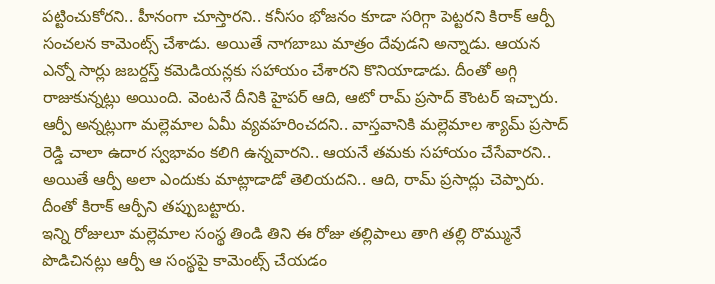పట్టించుకోరని.. హీనంగా చూస్తారని.. కనీసం భోజనం కూడా సరిగ్గా పెట్టరని కిరాక్ ఆర్పీ సంచలన కామెంట్స్ చేశాడు. అయితే నాగబాబు మాత్రం దేవుడని అన్నాడు. ఆయన ఎన్నో సార్లు జబర్దస్త్ కమెడియన్లకు సహాయం చేశారని కొనియాడాడు. దీంతో అగ్గి రాజుకున్నట్లు అయింది. వెంటనే దీనికి హైపర్ ఆది, ఆటో రామ్ ప్రసాద్ కౌంటర్ ఇచ్చారు. ఆర్పీ అన్నట్లుగా మల్లెమాల ఏమీ వ్యవహరించదని.. వాస్తవానికి మల్లెమాల శ్యామ్ ప్రసాద్ రెడ్డి చాలా ఉదార స్వభావం కలిగి ఉన్నవారని.. ఆయనే తమకు సహాయం చేసేవారని.. అయితే ఆర్పీ అలా ఎందుకు మాట్లాడాడో తెలియదని.. ఆది, రామ్ ప్రసాద్లు చెప్పారు. దీంతో కిరాక్ ఆర్పీని తప్పుబట్టారు.
ఇన్ని రోజులూ మల్లెమాల సంస్థ తిండి తిని ఈ రోజు తల్లిపాలు తాగి తల్లి రొమ్మునే పొడిచినట్లు ఆర్పీ ఆ సంస్థపై కామెంట్స్ చేయడం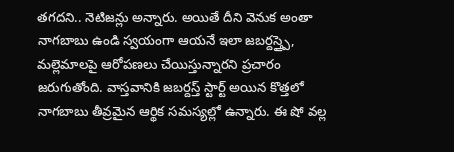తగదని.. నెటిజన్లు అన్నారు. అయితే దీని వెనుక అంతా నాగబాబు ఉండి స్వయంగా ఆయనే ఇలా జబర్దస్త్పై, మల్లెమాలపై ఆరోపణలు చేయిస్తున్నారని ప్రచారం జరుగుతోంది. వాస్తవానికి జబర్దస్త్ స్టార్ట్ అయిన కొత్తలో నాగబాబు తీవ్రమైన ఆర్థిక సమస్యల్లో ఉన్నారు. ఈ షో వల్ల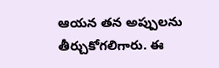ఆయన తన అప్పులను తీర్చుకోగలిగారు. ఈ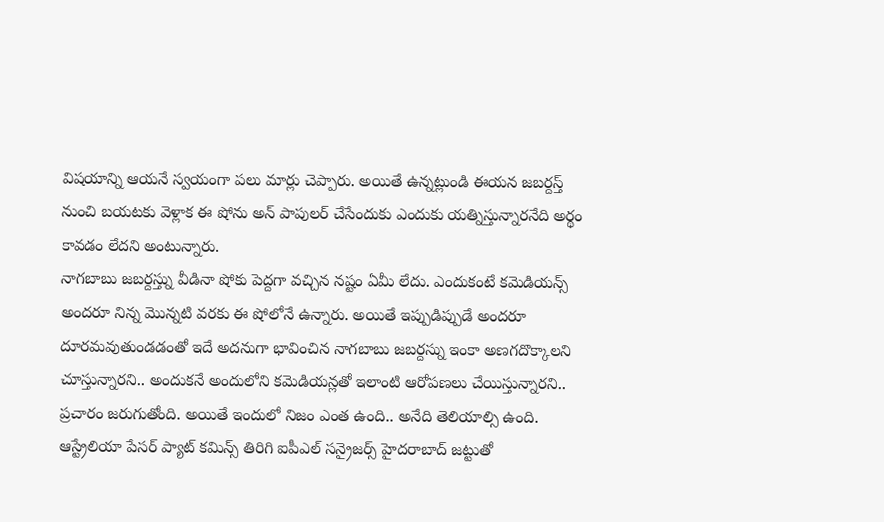విషయాన్ని ఆయనే స్వయంగా పలు మార్లు చెప్పారు. అయితే ఉన్నట్లుండి ఈయన జబర్దస్త్ నుంచి బయటకు వెళ్లాక ఈ షోను అన్ పాపులర్ చేసేందుకు ఎందుకు యత్నిస్తున్నారనేది అర్థం కావడం లేదని అంటున్నారు.
నాగబాబు జబర్దస్త్ను వీడినా షోకు పెద్దగా వచ్చిన నష్టం ఏమీ లేదు. ఎందుకంటే కమెడియన్స్ అందరూ నిన్న మొన్నటి వరకు ఈ షోలోనే ఉన్నారు. అయితే ఇప్పుడిప్పుడే అందరూ దూరమవుతుండడంతో ఇదే అదనుగా భావించిన నాగబాబు జబర్దస్ను ఇంకా అణగదొక్కాలని చూస్తున్నారని.. అందుకనే అందులోని కమెడియన్లతో ఇలాంటి ఆరోపణలు చేయిస్తున్నారని.. ప్రచారం జరుగుతోంది. అయితే ఇందులో నిజం ఎంత ఉంది.. అనేది తెలియాల్సి ఉంది.
ఆస్ట్రేలియా పేసర్ ప్యాట్ కమిన్స్ తిరిగి ఐపీఎల్ సన్రైజర్స్ హైదరాబాద్ జట్టుతో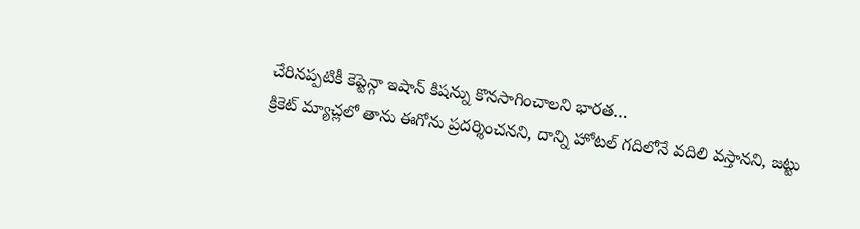చేరినప్పటికీ కెప్టెన్గా ఇషాన్ కిషన్ను కొనసాగించాలని భారత…
క్రికెట్ మ్యాచ్లలో తాను ఈగోను ప్రదర్శించనని, దాన్ని హోటల్ గదిలోనే వదిలి వస్తానని, జట్టు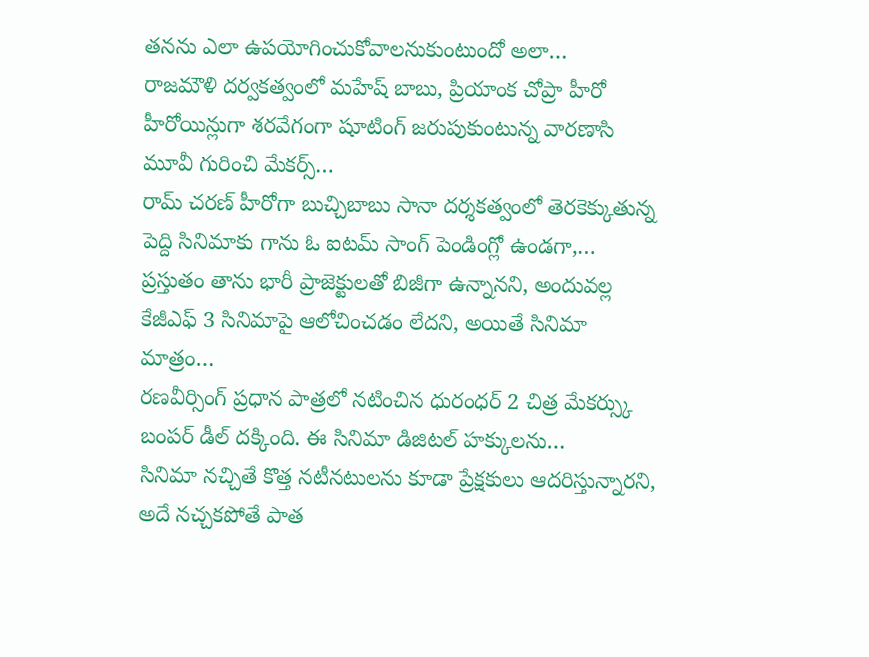తనను ఎలా ఉపయోగించుకోవాలనుకుంటుందో అలా…
రాజమౌళి దర్వకత్వంలో మహేష్ బాబు, ప్రియాంక చోప్రా హీరో హీరోయిన్లుగా శరవేగంగా షూటింగ్ జరుపుకుంటున్న వారణాసి మూవీ గురించి మేకర్స్…
రామ్ చరణ్ హీరోగా బుచ్చిబాబు సానా దర్శకత్వంలో తెరకెక్కుతున్న పెద్ది సినిమాకు గాను ఓ ఐటమ్ సాంగ్ పెండింగ్లో ఉండగా,…
ప్రస్తుతం తాను భారీ ప్రాజెక్టులతో బిజీగా ఉన్నానని, అందువల్ల కేజీఎఫ్ 3 సినిమాపై ఆలోచించడం లేదని, అయితే సినిమా మాత్రం…
రణవీర్సింగ్ ప్రధాన పాత్రలో నటించిన ధురంధర్ 2 చిత్ర మేకర్స్కు బంపర్ డీల్ దక్కింది. ఈ సినిమా డిజిటల్ హక్కులను…
సినిమా నచ్చితే కొత్త నటీనటులను కూడా ప్రేక్షకులు ఆదరిస్తున్నారని, అదే నచ్చకపోతే పాత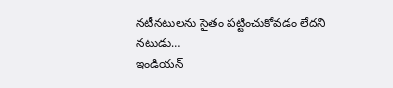నటీనటులను సైతం పట్టించుకోవడం లేదని నటుడు…
ఇండియన్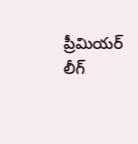ప్రీమియర్ లీగ్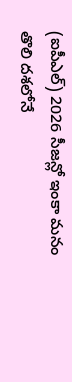(ఐపీఎల్) 2026 సీజన్లో ఇంకా మనం తొలి దశలోనే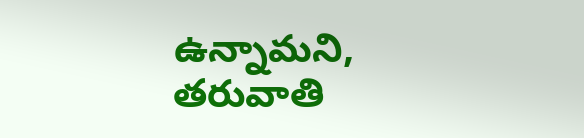ఉన్నామని, తరువాతి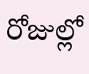రోజుల్లో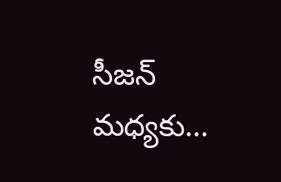సీజన్ మధ్యకు…